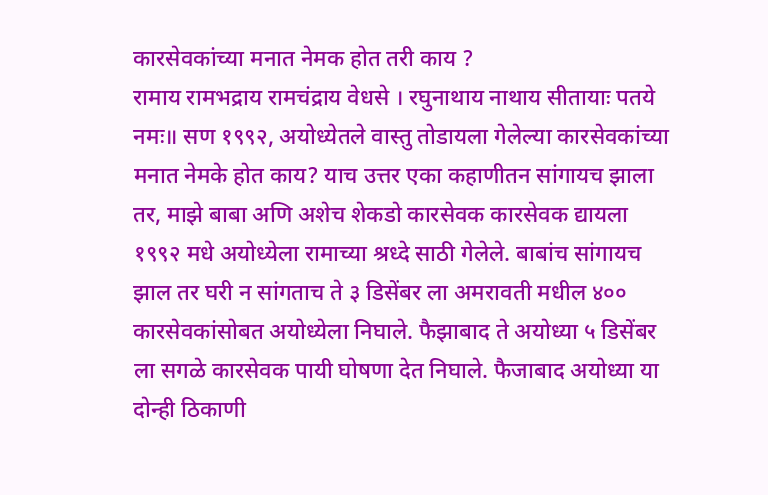कारसेवकांच्या मनात नेमक होत तरी काय ?
रामाय रामभद्राय रामचंद्राय वेधसे । रघुनाथाय नाथाय सीतायाः पतये नमः॥ सण १९९२, अयोध्येतले वास्तु तोडायला गेलेल्या कारसेवकांच्या मनात नेमके होत काय? याच उत्तर एका कहाणीतन सांगायच झाला तर, माझे बाबा अणि अशेच शेकडो कारसेवक कारसेवक द्यायला १९९२ मधे अयोध्येला रामाच्या श्रध्दे साठी गेलेले. बाबांच सांगायच झाल तर घरी न सांगताच ते ३ डिसेंबर ला अमरावती मधील ४०० कारसेवकांसोबत अयोध्येला निघाले. फैझाबाद ते अयोध्या ५ डिसेंबर ला सगळे कारसेवक पायी घोषणा देत निघाले. फैजाबाद अयोध्या या दोन्ही ठिकाणी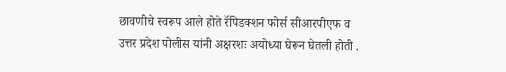छावणीचे स्वरूप आले होते रॅपिडक्शन फोर्स सीआरपीएफ व उत्तर प्रदेश पोलीस यांनी अक्षरशः अयोध्या घेरून घेतली होती .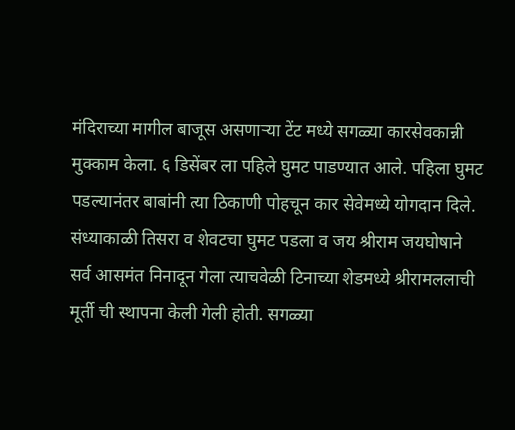मंदिराच्या मागील बाजूस असणाऱ्या टेंट मध्ये सगळ्या कारसेवकान्नी मुक्काम केला. ६ डिसेंबर ला पहिले घुमट पाडण्यात आले. पहिला घुमट पडल्यानंतर बाबांनी त्या ठिकाणी पोहचून कार सेवेमध्ये योगदान दिले. संध्याकाळी तिसरा व शेवटचा घुमट पडला व जय श्रीराम जयघोषाने सर्व आसमंत निनादून गेला त्याचवेळी टिनाच्या शेडमध्ये श्रीरामललाची मूर्ती ची स्थापना केली गेली होती. सगळ्या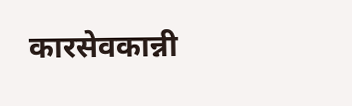कारसेवकान्नी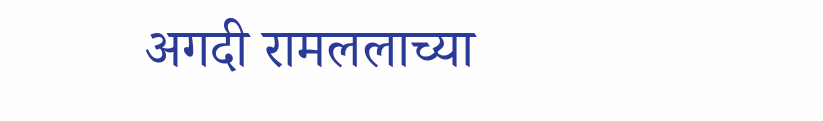अगदी रामललाच्या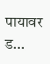पायावर ड...